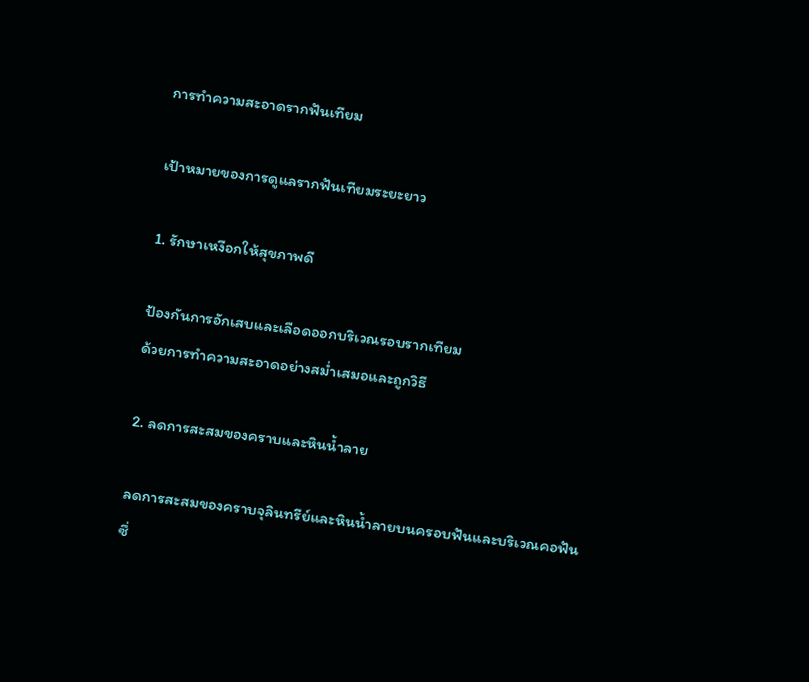การทำความสะอาดรากฟันเทียม

เป้าหมายของการดูแลรากฟันเทียมระยะยาว

1. รักษาเหงือกให้สุขภาพดี

ป้องกันการอักเสบและเลือดออกบริเวณรอบรากเทียม
ด้วยการทำความสะอาดอย่างสม่ำเสมอและถูกวิธี

2. ลดการสะสมของคราบและหินน้ำลาย

ลดการสะสมของคราบจุลินทรีย์และหินน้ำลายบนครอบฟันและบริเวณคอฟัน
ซึ่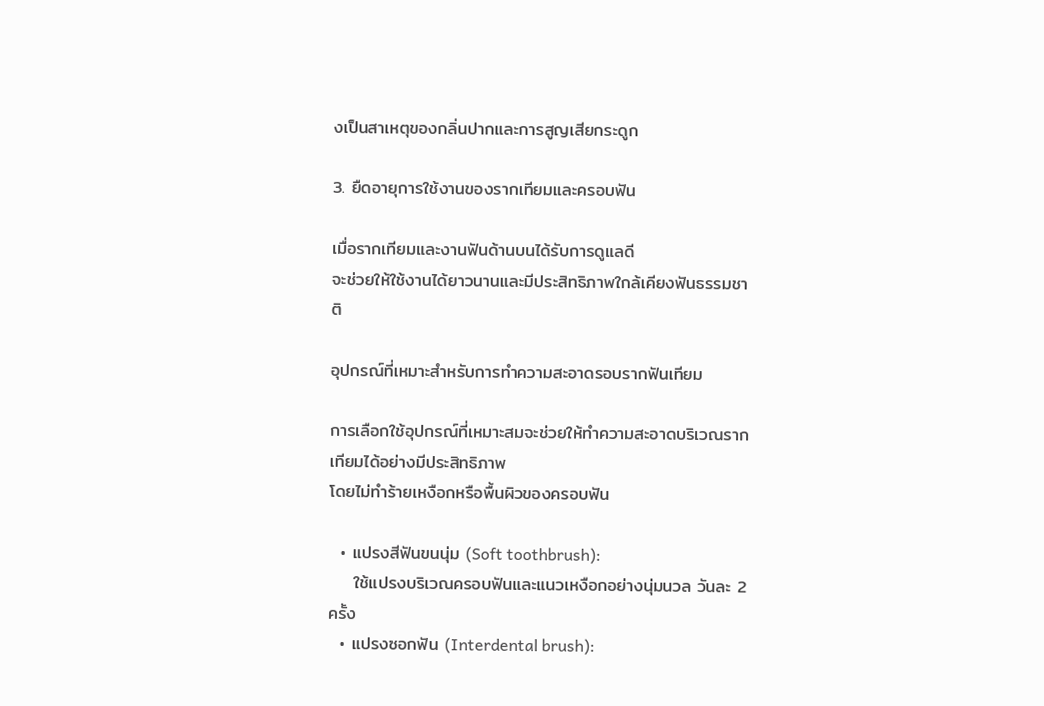งเป็นสาเหตุของกลิ่นปากและการสูญเสียกระดูก

3. ยืดอายุการใช้งานของรากเทียมและครอบฟัน

เมื่อรากเทียมและงานฟันด้านบนได้รับการดูแลดี
จะช่วยให้ใช้งานได้ยาวนานและมีประสิทธิภาพใกล้เคียงฟันธรรมชาติ

อุปกรณ์ที่เหมาะสำหรับการทำความสะอาดรอบรากฟันเทียม

การเลือกใช้อุปกรณ์ที่เหมาะสมจะช่วยให้ทำความสะอาดบริเวณรากเทียมได้อย่างมีประสิทธิภาพ
โดยไม่ทำร้ายเหงือกหรือพื้นผิวของครอบฟัน

  • แปรงสีฟันขนนุ่ม (Soft toothbrush):
    ใช้แปรงบริเวณครอบฟันและแนวเหงือกอย่างนุ่มนวล วันละ 2 ครั้ง
  • แปรงซอกฟัน (Interdental brush):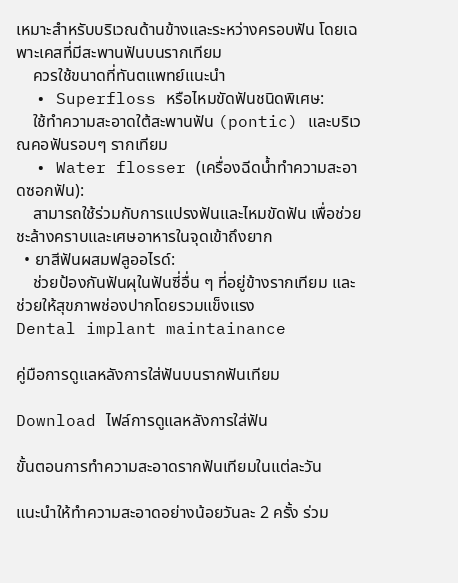เหมาะสำหรับบริเวณด้านข้างและระหว่างครอบฟัน โดยเฉพาะเคสที่มีสะพานฟันบนรากเทียม
    ควรใช้ขนาดที่ทันตแพทย์แนะนำ
  • Superfloss หรือไหมขัดฟันชนิดพิเศษ:
    ใช้ทำความสะอาดใต้สะพานฟัน (pontic) และบริเวณคอฟันรอบๆ รากเทียม
  • Water flosser (เครื่องฉีดน้ำทำความสะอาดซอกฟัน):
    สามารถใช้ร่วมกับการแปรงฟันและไหมขัดฟัน เพื่อช่วยชะล้างคราบและเศษอาหารในจุดเข้าถึงยาก
  • ยาสีฟันผสมฟลูออไรด์:
    ช่วยป้องกันฟันผุในฟันซี่อื่น ๆ ที่อยู่ข้างรากเทียม และช่วยให้สุขภาพช่องปากโดยรวมแข็งแรง
Dental implant maintainance

คู่มือการดูแลหลังการใส่ฟันบนรากฟันเทียม

Download ไฟล์การดูแลหลังการใส่ฟัน

ขั้นตอนการทำความสะอาดรากฟันเทียมในแต่ละวัน

แนะนำให้ทำความสะอาดอย่างน้อยวันละ 2 ครั้ง ร่วม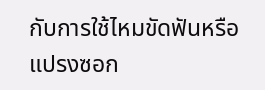กับการใช้ไหมขัดฟันหรือแปรงซอก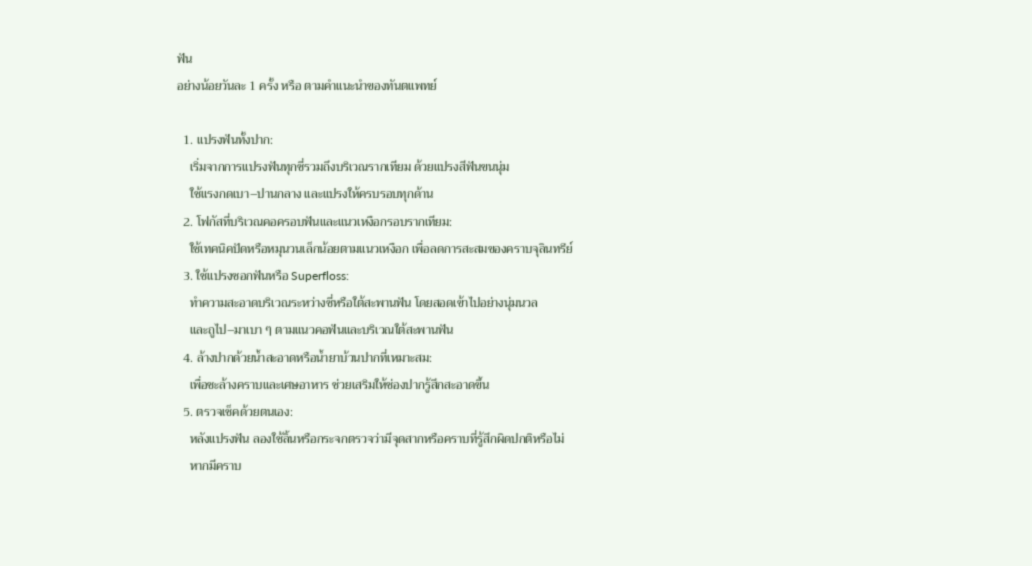ฟัน
อย่างน้อยวันละ 1 ครั้ง หรือ ตามคำแนะนำของทันตแพทย์

  1. แปรงฟันทั้งปาก:
    เริ่มจากการแปรงฟันทุกซี่รวมถึงบริเวณรากเทียม ด้วยแปรงสีฟันขนนุ่ม
    ใช้แรงกดเบา–ปานกลาง และแปรงให้ครบรอบทุกด้าน
  2. โฟกัสที่บริเวณคอครอบฟันและแนวเหงือกรอบรากเทียม:
    ใช้เทคนิคปัดหรือหมุนวนเล็กน้อยตามแนวเหงือก เพื่อลดการสะสมของคราบจุลินทรีย์
  3. ใช้แปรงซอกฟันหรือ Superfloss:
    ทำความสะอาดบริเวณระหว่างซี่หรือใต้สะพานฟัน โดยสอดเข้าไปอย่างนุ่มนวล
    และถูไป–มาเบา ๆ ตามแนวคอฟันและบริเวณใต้สะพานฟัน
  4. ล้างปากด้วยน้ำสะอาดหรือน้ำยาบ้วนปากที่เหมาะสม:
    เพื่อชะล้างคราบและเศษอาหาร ช่วยเสริมให้ช่องปากรู้สึกสะอาดขึ้น
  5. ตรวจเช็คด้วยตนเอง:
    หลังแปรงฟัน ลองใช้ลิ้นหรือกระจกตรวจว่ามีจุดสากหรือคราบที่รู้สึกผิดปกติหรือไม่
    หากมีคราบ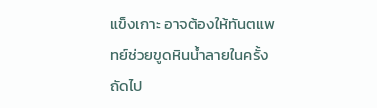แข็งเกาะ อาจต้องให้ทันตแพทย์ช่วยขูดหินน้ำลายในครั้งถัดไป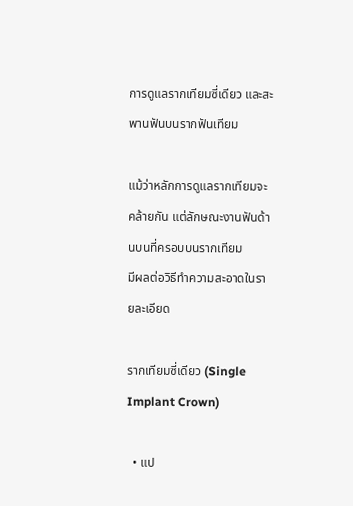การดูแลรากเทียมซี่เดียว และสะพานฟันบนรากฟันเทียม

แม้ว่าหลักการดูแลรากเทียมจะคล้ายกัน แต่ลักษณะงานฟันด้านบนที่ครอบบนรากเทียม
มีผลต่อวิธีทำความสะอาดในรายละเอียด

รากเทียมซี่เดียว (Single Implant Crown)

  • แป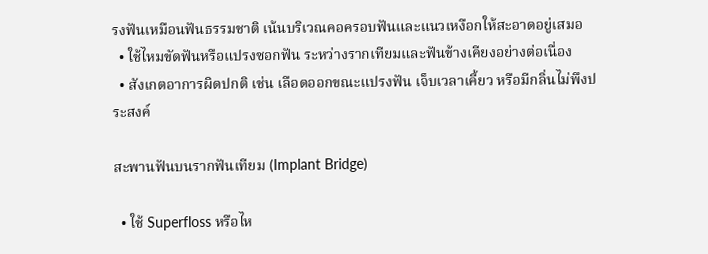รงฟันเหมือนฟันธรรมชาติ เน้นบริเวณคอครอบฟันและแนวเหงือกให้สะอาดอยู่เสมอ
  • ใช้ไหมขัดฟันหรือแปรงซอกฟัน ระหว่างรากเทียมและฟันข้างเคียงอย่างต่อเนื่อง
  • สังเกตอาการผิดปกติ เช่น เลือดออกขณะแปรงฟัน เจ็บเวลาเคี้ยว หรือมีกลิ่นไม่พึงประสงค์

สะพานฟันบนรากฟันเทียม (Implant Bridge)

  • ใช้ Superfloss หรือไห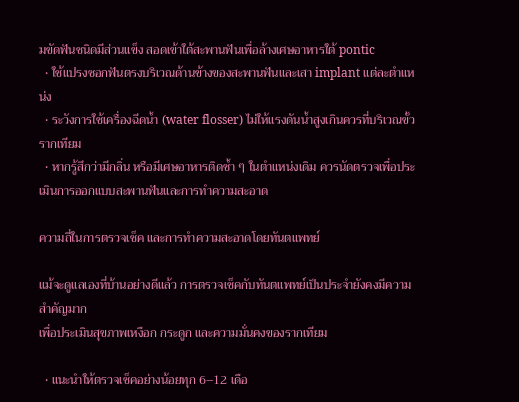มขัดฟันชนิดมีส่วนแข็ง สอดเข้าใต้สะพานฟันเพื่อล้างเศษอาหารใต้ pontic
  • ใช้แปรงซอกฟันตรงบริเวณด้านข้างของสะพานฟันและเสา implant แต่ละตำแหน่ง
  • ระวังการใช้เครื่องฉีดน้ำ (water flosser) ไม่ให้แรงดันน้ำสูงเกินควรที่บริเวณขั้วรากเทียม
  • หากรู้สึกว่ามีกลิ่น หรือมีเศษอาหารติดซ้ำ ๆ ในตำแหน่งเดิม ควรนัดตรวจเพื่อประเมินการออกแบบสะพานฟันและการทำความสะอาด

ความถี่ในการตรวจเช็ค และการทำความสะอาดโดยทันตแพทย์

แม้จะดูแลเองที่บ้านอย่างดีแล้ว การตรวจเช็คกับทันตแพทย์เป็นประจำยังคงมีความสำคัญมาก
เพื่อประเมินสุขภาพเหงือก กระดูก และความมั่นคงของรากเทียม

  • แนะนำให้ตรวจเช็คอย่างน้อยทุก 6–12 เดือ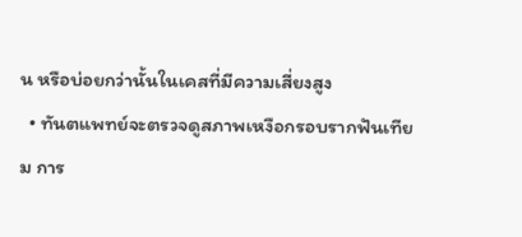น หรือบ่อยกว่านั้นในเคสที่มีความเสี่ยงสูง
  • ทันตแพทย์จะตรวจดูสภาพเหงือกรอบรากฟันเทียม การ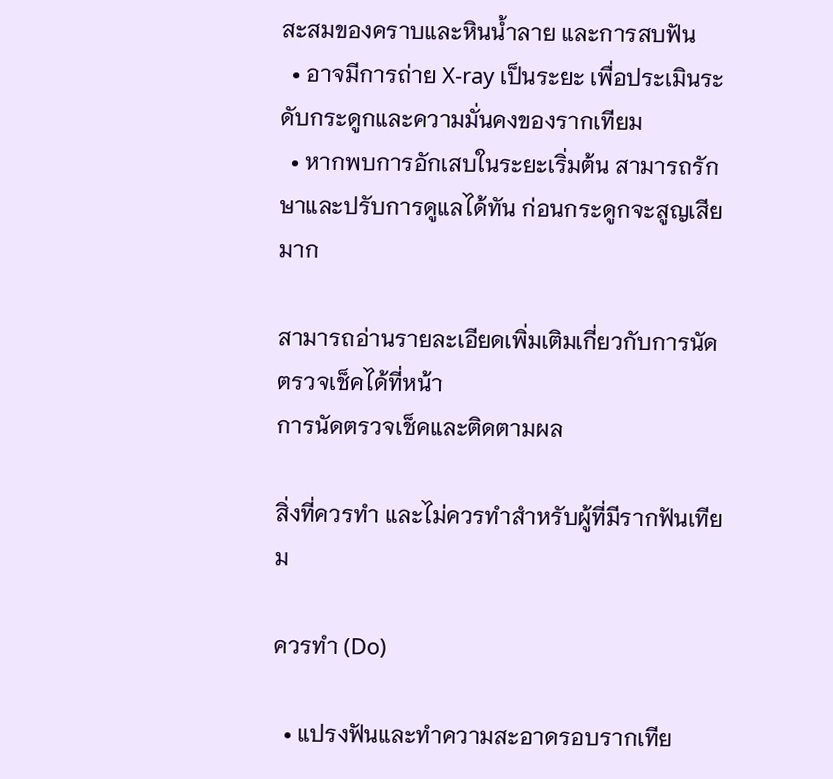สะสมของคราบและหินน้ำลาย และการสบฟัน
  • อาจมีการถ่าย X-ray เป็นระยะ เพื่อประเมินระดับกระดูกและความมั่นคงของรากเทียม
  • หากพบการอักเสบในระยะเริ่มต้น สามารถรักษาและปรับการดูแลได้ทัน ก่อนกระดูกจะสูญเสียมาก

สามารถอ่านรายละเอียดเพิ่มเติมเกี่ยวกับการนัดตรวจเช็คได้ที่หน้า
การนัดตรวจเช็คและติดตามผล

สิ่งที่ควรทำ และไม่ควรทำสำหรับผู้ที่มีรากฟันเทียม

ควรทำ (Do)

  • แปรงฟันและทำความสะอาดรอบรากเทีย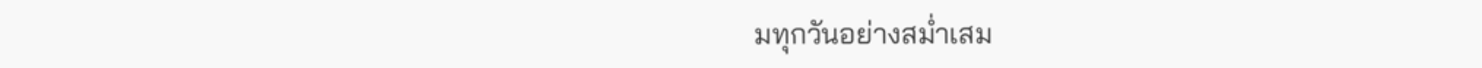มทุกวันอย่างสม่ำเสม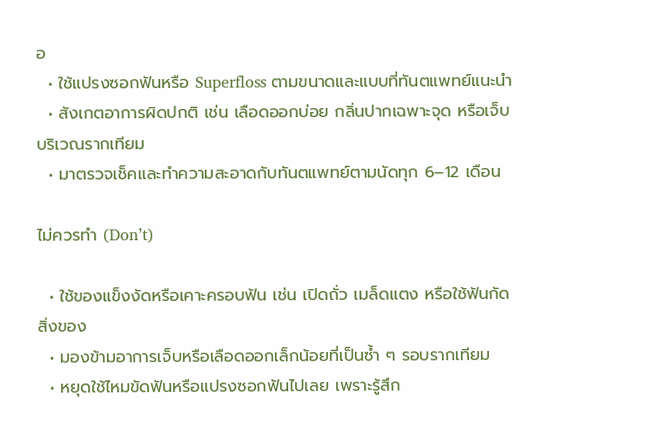อ
  • ใช้แปรงซอกฟันหรือ Superfloss ตามขนาดและแบบที่ทันตแพทย์แนะนำ
  • สังเกตอาการผิดปกติ เช่น เลือดออกบ่อย กลิ่นปากเฉพาะจุด หรือเจ็บบริเวณรากเทียม
  • มาตรวจเช็คและทำความสะอาดกับทันตแพทย์ตามนัดทุก 6–12 เดือน

ไม่ควรทำ (Don’t)

  • ใช้ของแข็งงัดหรือเคาะครอบฟัน เช่น เปิดถั่ว เมล็ดแตง หรือใช้ฟันกัดสิ่งของ
  • มองข้ามอาการเจ็บหรือเลือดออกเล็กน้อยที่เป็นซ้ำ ๆ รอบรากเทียม
  • หยุดใช้ไหมขัดฟันหรือแปรงซอกฟันไปเลย เพราะรู้สึก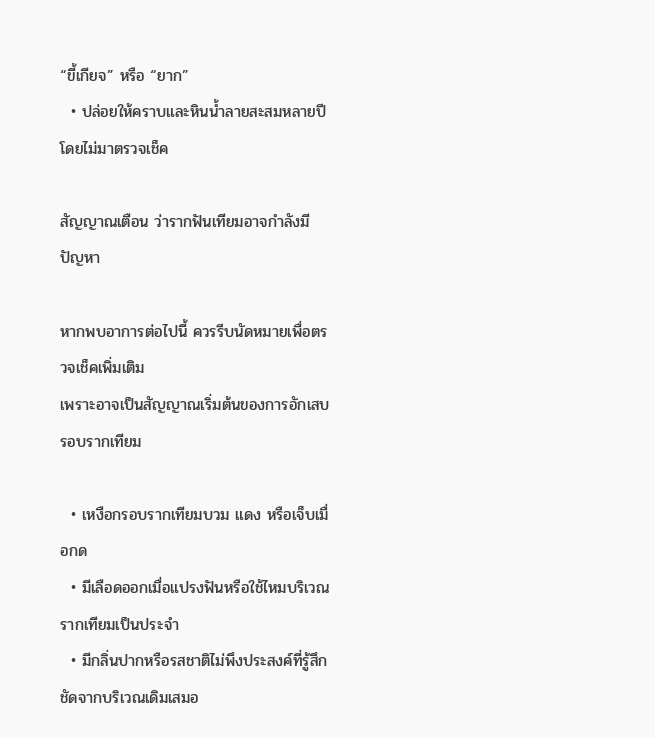“ขี้เกียจ” หรือ “ยาก”
  • ปล่อยให้คราบและหินน้ำลายสะสมหลายปีโดยไม่มาตรวจเช็ค

สัญญาณเตือน ว่ารากฟันเทียมอาจกำลังมีปัญหา

หากพบอาการต่อไปนี้ ควรรีบนัดหมายเพื่อตรวจเช็คเพิ่มเติม
เพราะอาจเป็นสัญญาณเริ่มต้นของการอักเสบรอบรากเทียม

  • เหงือกรอบรากเทียมบวม แดง หรือเจ็บเมื่อกด
  • มีเลือดออกเมื่อแปรงฟันหรือใช้ไหมบริเวณรากเทียมเป็นประจำ
  • มีกลิ่นปากหรือรสชาติไม่พึงประสงค์ที่รู้สึกชัดจากบริเวณเดิมเสมอ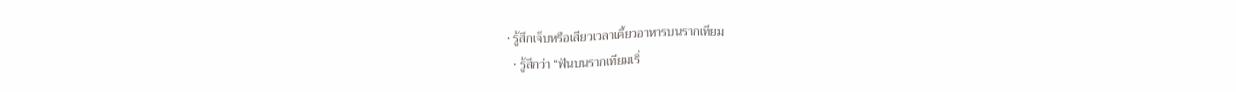• รู้สึกเจ็บหรือเสียวเวลาเคี้ยวอาหารบนรากเทียม
  • รู้สึกว่า “ฟันบนรากเทียมเริ่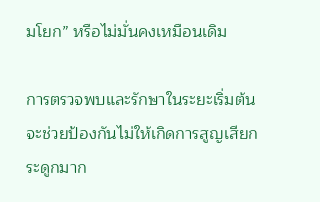มโยก” หรือไม่มั่นคงเหมือนเดิม

การตรวจพบและรักษาในระยะเริ่มต้น จะช่วยป้องกันไม่ให้เกิดการสูญเสียกระดูกมาก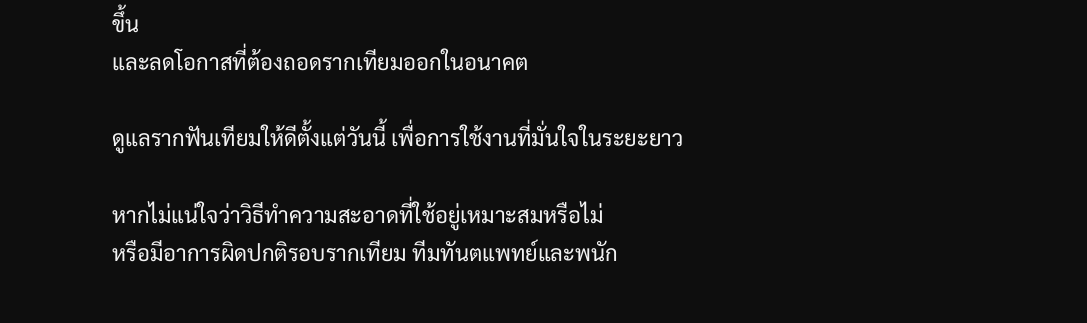ขึ้น
และลดโอกาสที่ต้องถอดรากเทียมออกในอนาคต

ดูแลรากฟันเทียมให้ดีตั้งแต่วันนี้ เพื่อการใช้งานที่มั่นใจในระยะยาว

หากไม่แน่ใจว่าวิธีทำความสะอาดที่ใช้อยู่เหมาะสมหรือไม่
หรือมีอาการผิดปกติรอบรากเทียม ทีมทันตแพทย์และพนัก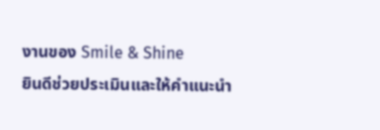งานของ Smile & Shine
ยินดีช่วยประเมินและให้คำแนะนำ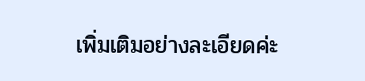เพิ่มเติมอย่างละเอียดค่ะ